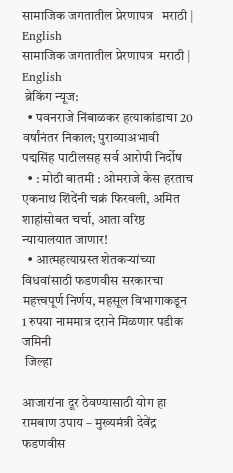सामाजिक जगतातील प्रेरणापत्र   मराठी | English
सामाजिक जगतातील प्रेरणापत्र  मराठी | English
 ब्रेकिंग न्यूज:
  • पवनराजे निंबाळकर हत्याकांडाचा 20 वर्षांनंतर निकाल; पुराव्याअभावी पद्मसिंह पाटीलसह सर्व आरोपी निर्दोष
  • : मोठी बातमी : ओमराजे केस हरताच एकनाथ शिंदेंनी चक्रं फिरवली, अमित शाहांसोबत चर्चा, आता वरिष्ठ न्यायालयात जाणार!
  • आत्महत्याग्रस्त शेतकऱ्यांच्या विधवांसाठी फडणवीस सरकारचा महत्त्वपूर्ण निर्णय, महसूल विभागाकडून 1 रुपया नाममात्र दराने मिळणार पडीक जमिनी
 जिल्हा

आजारांना दूर ठेवण्यासाठी योग हा रामबाण उपाय – मुख्यमंत्री देवेंद्र फडणवीस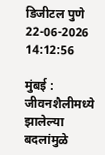डिजीटल पुणे    22-06-2026 14:12:56

मुंबई : जीवनशैलीमध्ये झालेल्या बदलांमुळे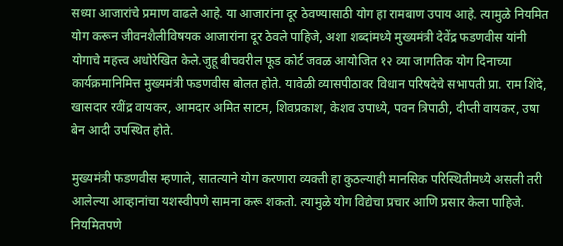सध्या आजारांचे प्रमाण वाढले आहे. या आजारांना दूर ठेवण्यासाठी योग हा रामबाण उपाय आहे. त्यामुळे नियमित योग करून जीवनशैलीविषयक आजारांना दूर ठेवले पाहिजे, अशा शब्दांमध्ये मुख्यमंत्री देवेंद्र फडणवीस यांनी योगाचे महत्त्व अधोरेखित केले.जुहू बीचवरील फूड कोर्ट जवळ आयोजित १२ व्या जागतिक योग दिनाच्या कार्यक्रमानिमित्त मुख्यमंत्री फडणवीस बोलत होते. यावेळी व्यासपीठावर विधान परिषदेचे सभापती प्रा. राम शिंदे, खासदार रवींद्र वायकर, आमदार अमित साटम, शिवप्रकाश, केशव उपाध्ये, पवन त्रिपाठी, दीप्ती वायकर, उषा बेन आदी उपस्थित होते.

मुख्यमंत्री फडणवीस म्हणाले, सातत्याने योग करणारा व्यक्ती हा कुठल्याही मानसिक परिस्थितीमध्ये असली तरी आलेल्या आव्हानांचा यशस्वीपणे सामना करू शकतो. त्यामुळे योग विद्येचा प्रचार आणि प्रसार केला पाहिजे. नियमितपणे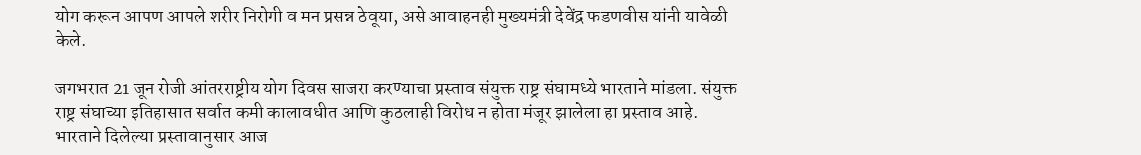योग करून आपण आपले शरीर निरोगी व मन प्रसन्न ठेवूया, असे आवाहनही मुख्यमंत्री देवेंद्र फडणवीस यांनी यावेळी केले.

जगभरात 21 जून रोजी आंतरराष्ट्रीय योग दिवस साजरा करण्याचा प्रस्ताव संयुक्त राष्ट्र संघामध्ये भारताने मांडला. संयुक्त राष्ट्र संघाच्या इतिहासात सर्वात कमी कालावधीत आणि कुठलाही विरोध न होता मंजूर झालेला हा प्रस्ताव आहे. भारताने दिलेल्या प्रस्तावानुसार आज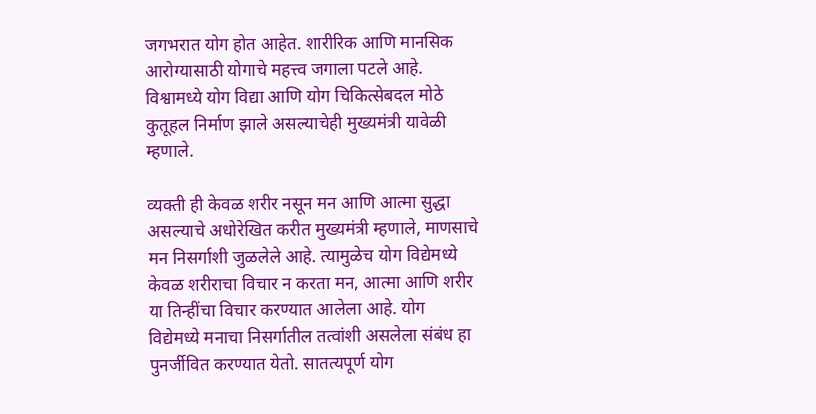जगभरात योग होत आहेत. शारीरिक आणि मानसिक आरोग्यासाठी योगाचे महत्त्व जगाला पटले आहे. विश्वामध्ये योग विद्या आणि योग चिकित्सेबदल मोठे कुतूहल निर्माण झाले असल्याचेही मुख्यमंत्री यावेळी म्हणाले.

व्यक्ती ही केवळ शरीर नसून मन आणि आत्मा सुद्धा असल्याचे अधोरेखित करीत मुख्यमंत्री म्हणाले, माणसाचे मन निसर्गाशी जुळलेले आहे. त्यामुळेच योग विद्येमध्ये केवळ शरीराचा विचार न करता मन, आत्मा आणि शरीर या तिन्हींचा विचार करण्यात आलेला आहे. योग विद्येमध्ये मनाचा निसर्गातील तत्वांशी असलेला संबंध हा पुनर्जीवित करण्यात येतो. सातत्यपूर्ण योग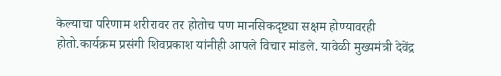केल्याचा परिणाम शरीरावर तर होतोच पण मानसिकदृष्ट्या सक्षम होण्यावरही होतो.कार्यक्रम प्रसंगी शिवप्रकाश यांनीही आपले विचार मांडले. यावेळी मुख्यमंत्री देवेंद्र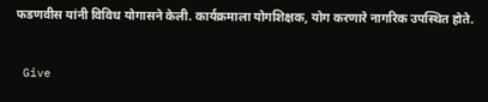फडणवीस यांनी विविध योगासने केली. कार्यक्रमाला योगशिक्षक, योग करणारे नागरिक उपस्थित होते.


 Give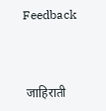Feedback



 जाहिराती